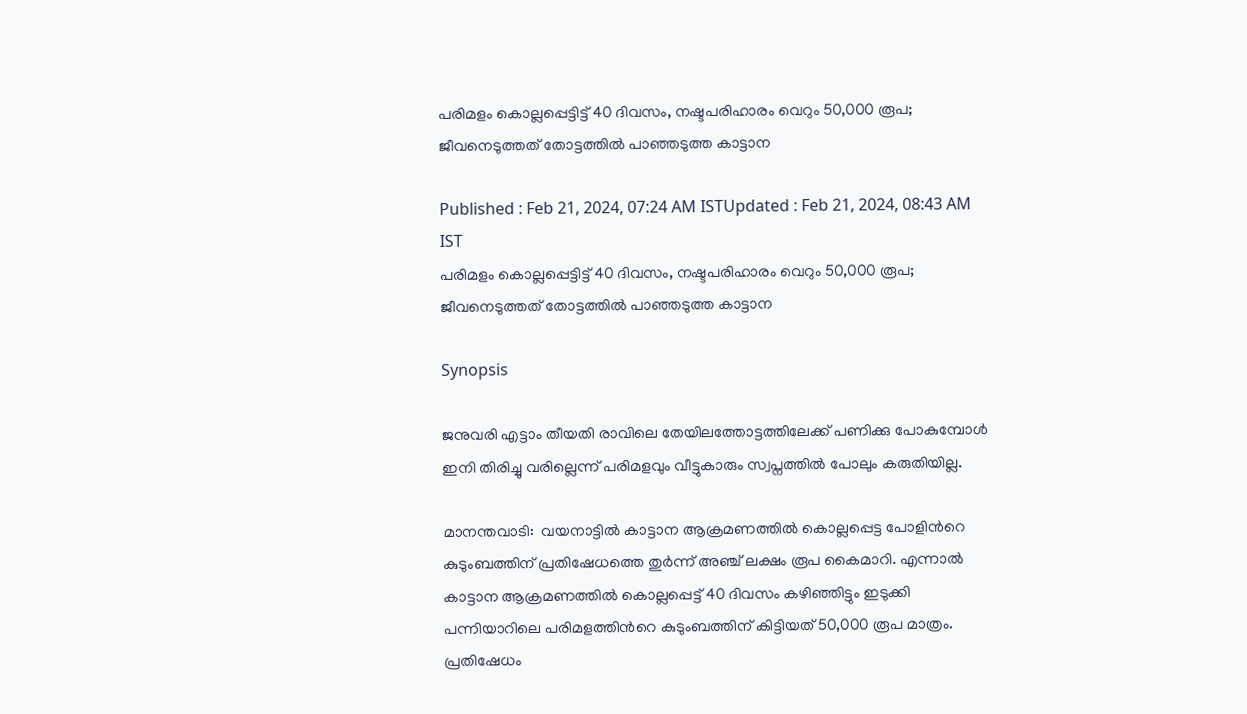പരിമളം കൊല്ലപ്പെട്ടിട്ട് 40 ദിവസം, നഷ്ടപരിഹാരം വെറും 50,000 രൂപ; ജീവനെടുത്തത് തോട്ടത്തില്‍ പാഞ്ഞടുത്ത കാട്ടാന

Published : Feb 21, 2024, 07:24 AM ISTUpdated : Feb 21, 2024, 08:43 AM IST
പരിമളം കൊല്ലപ്പെട്ടിട്ട് 40 ദിവസം, നഷ്ടപരിഹാരം വെറും 50,000 രൂപ; ജീവനെടുത്തത് തോട്ടത്തില്‍ പാഞ്ഞടുത്ത കാട്ടാന

Synopsis

ജനുവരി എട്ടാം തീയതി രാവിലെ തേയിലത്തോട്ടത്തിലേക്ക് പണിക്കു പോകുമ്പോൾ ഇനി തിരിച്ചു വരില്ലെന്ന് പരിമളവും വീട്ടുകാരും സ്വപ്നത്തിൽ പോലും കരുതിയില്ല.

മാനന്തവാടി:  വയനാട്ടിൽ കാട്ടാന ആക്രമണത്തിൽ കൊല്ലപ്പെട്ട പോളിന്‍റെ കുടുംബത്തിന് പ്രതിഷേധത്തെ തുർന്ന് അഞ്ച് ലക്ഷം രൂപ കൈമാറി. എന്നാൽ കാട്ടാന ആക്രമണത്തിൽ കൊല്ലപ്പെട്ട് 40 ദിവസം കഴിഞ്ഞിട്ടും ഇടുക്കി പന്നിയാറിലെ പരിമളത്തിന്‍റെ കുടുംബത്തിന് കിട്ടിയത് 50,000 രൂപ മാത്രം. പ്രതിഷേധം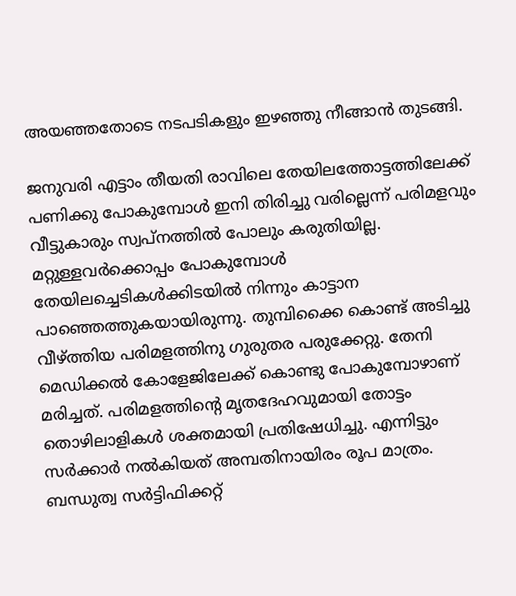അയഞ്ഞതോടെ നടപടികളും ഇഴഞ്ഞു നീങ്ങാൻ തുടങ്ങി.

ജനുവരി എട്ടാം തീയതി രാവിലെ തേയിലത്തോട്ടത്തിലേക്ക് പണിക്കു പോകുമ്പോൾ ഇനി തിരിച്ചു വരില്ലെന്ന് പരിമളവും വീട്ടുകാരും സ്വപ്നത്തിൽ പോലും കരുതിയില്ല. മറ്റുള്ളവ‍ർക്കൊപ്പം പോകുമ്പോൾ തേയിലച്ചെടികൾക്കിടയിൽ നിന്നും കാട്ടാന പാഞ്ഞെത്തുകയായിരുന്നു. തുമ്പിക്കൈ കൊണ്ട് അടിച്ചു വീഴ്ത്തിയ പരിമളത്തിനു ഗുരുതര പരുക്കേറ്റു. തേനി മെഡിക്കല്‍ കോളേജിലേക്ക് കൊണ്ടു പോകുമ്പോഴാണ് മരിച്ചത്. പരിമളത്തിന്‍റെ മൃതദേഹവുമായി തോട്ടം തൊഴിലാളികള്‍ ശക്തമായി പ്രതിഷേധിച്ചു. എന്നിട്ടും സര്‍ക്കാര്‍ നല്‍കിയത് അമ്പതിനായിരം രൂപ മാത്രം. ബന്ധുത്വ സർട്ടിഫിക്കറ്റ്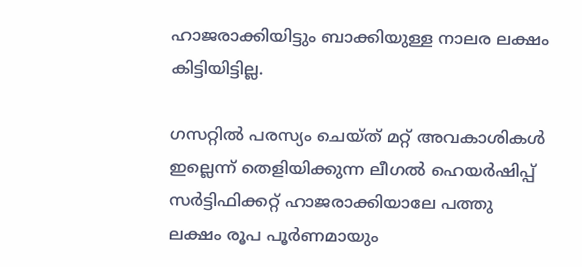ഹാജരാക്കിയിട്ടും ബാക്കിയുള്ള നാലര ലക്ഷം കിട്ടിയിട്ടില്ല.

ഗസറ്റിൽ പരസ്യം ചെയ്ത് മറ്റ് അവകാശികൾ ഇല്ലെന്ന് തെളിയിക്കുന്ന ലീഗൽ ഹെയർഷിപ്പ് സർട്ടിഫിക്കറ്റ് ഹാജരാക്കിയാലേ പത്തു ലക്ഷം രൂപ പൂർണമായും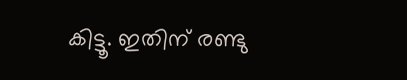കിട്ടൂ. ഇതിന് രണ്ടു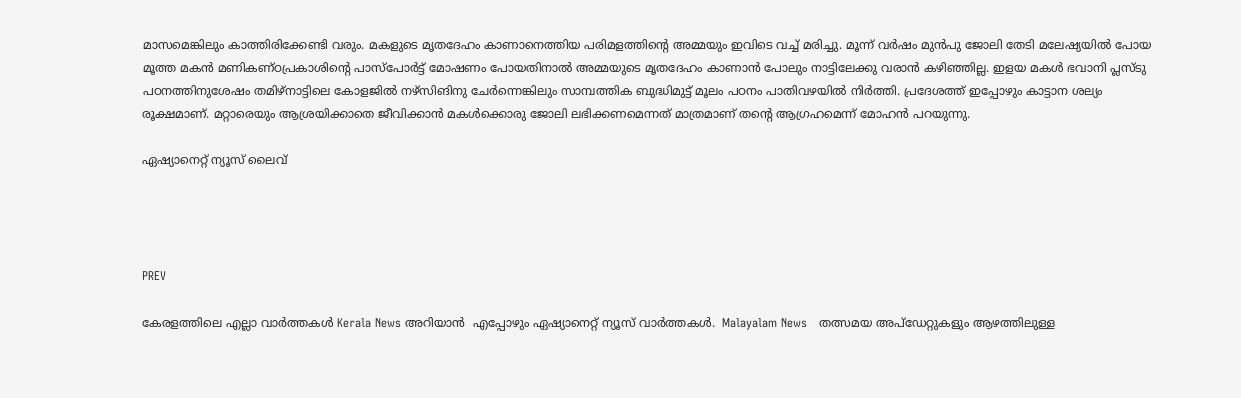മാസമെങ്കിലും കാത്തിരിക്കേണ്ടി വരും. മകളുടെ മൃതദേഹം കാണാനെത്തിയ പരിമളത്തിന്റെ അമ്മയും ഇവിടെ വച്ച് മരിച്ചു. മൂന്ന് വർഷം മുൻപു ജോലി തേടി മലേഷ്യയിൽ പോയ മൂത്ത മകൻ മണികണ്ഠപ്രകാശിന്റെ പാസ്പോർട്ട് മോഷണം പോയതിനാൽ അമ്മയുടെ മൃതദേഹം കാണാൻ പോലും നാട്ടിലേക്കു വരാൻ കഴിഞ്ഞില്ല. ഇളയ മകൾ ഭവാനി പ്ലസ്ടു പഠനത്തിനുശേഷം തമിഴ്നാട്ടിലെ കോളജിൽ നഴ്സിങിനു ചേർന്നെങ്കിലും സാമ്പത്തിക ബുദ്ധിമുട്ട് മൂലം പഠനം പാതിവഴയിൽ നിർത്തി. പ്രദേശത്ത് ഇപ്പോഴും കാട്ടാന ശല്യം രൂക്ഷമാണ്. മറ്റാരെയും ആശ്രയിക്കാതെ ജീവിക്കാൻ മകൾക്കൊരു ജോലി ലഭിക്കണമെന്നത് മാത്രമാണ് തന്റെ ആഗ്രഹമെന്ന് മോഹൻ പറയുന്നു.

ഏഷ്യാനെറ്റ് ന്യൂസ് ലൈവ്




PREV

കേരളത്തിലെ എല്ലാ വാർത്തകൾ Kerala News അറിയാൻ  എപ്പോഴും ഏഷ്യാനെറ്റ് ന്യൂസ് വാർത്തകൾ.  Malayalam News   തത്സമയ അപ്‌ഡേറ്റുകളും ആഴത്തിലുള്ള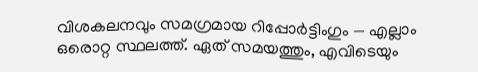വിശകലനവും സമഗ്രമായ റിപ്പോർട്ടിംഗും — എല്ലാം ഒരൊറ്റ സ്ഥലത്ത്. ഏത് സമയത്തും, എവിടെയും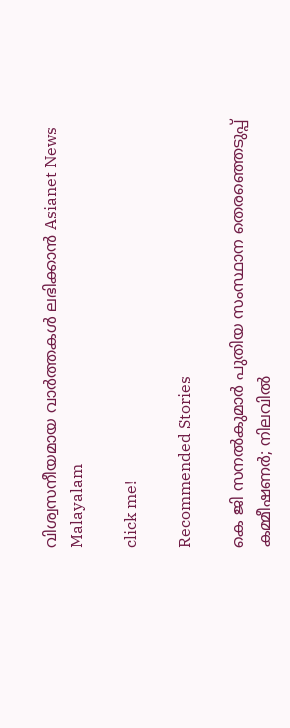വിശ്വസനീയമായ വാർത്തകൾ ലഭിക്കാൻ Asianet News Malayalam

click me!

Recommended Stories

കെ ജി സനൽകുമാർ പുതിയ സംസ്ഥാന തെരഞ്ഞെടുപ്പ് കമ്മീഷണർ; നിലവിൽ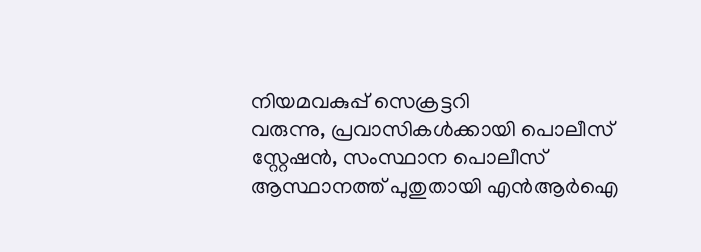നിയമവകുപ്പ് സെക്രട്ടറി
വരുന്നു, പ്രവാസികള്‍ക്കായി പൊലീസ് സ്റ്റേഷൻ, സംസ്ഥാന പൊലീസ് ആസ്ഥാനത്ത് പുതുതായി എൻആര്‍ഐ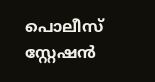പൊലീസ് സ്റ്റേഷൻ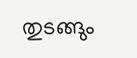തുടങ്ങും